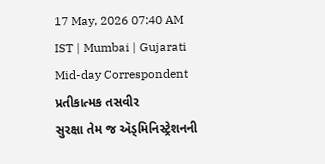17 May, 2026 07:40 AM IST | Mumbai | Gujarati Mid-day Correspondent
પ્રતીકાત્મક તસવીર
સુરક્ષા તેમ જ ઍડ્મિનિસ્ટ્રેશનની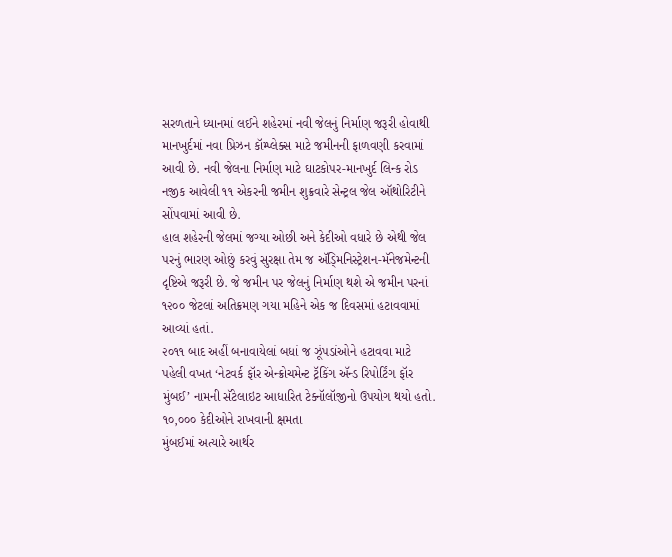સરળતાને ધ્યાનમાં લઈને શહેરમાં નવી જેલનું નિર્માણ જરૂરી હોવાથી માનખુર્દમાં નવા પ્રિઝન કૉમ્પ્લેક્સ માટે જમીનની ફાળવણી કરવામાં આવી છે. નવી જેલના નિર્માણ માટે ઘાટકોપર-માનખુર્દ લિન્ક રોડ નજીક આવેલી ૧૧ એકરની જમીન શુક્રવારે સેન્ટ્રલ જેલ ઑથોરિટીને સોંપવામાં આવી છે.
હાલ શહેરની જેલમાં જગ્યા ઓછી અને કેદીઓ વધારે છે એથી જેલ પરનું ભારણ ઓછું કરવું સુરક્ષા તેમ જ ઍડ્મિનિસ્ટ્રેશન-મૅનેજમેન્ટની દૃષ્ટિએ જરૂરી છે. જે જમીન પર જેલનું નિર્માણ થશે એ જમીન પરનાં ૧૨૦૦ જેટલાં અતિક્રમણ ગયા મહિને એક જ દિવસમાં હટાવવામાં આવ્યાં હતાં.
૨૦૧૧ બાદ અહીં બનાવાયેલાં બધાં જ ઝૂંપડાંઓને હટાવવા માટે પહેલી વખત ‘નેટવર્ક ફૉર એન્ક્રોચમેન્ટ ટ્રૅકિંગ ઍન્ડ રિપોર્ટિંગ ફૉર મુંબઈ’ નામની સૅટેલાઇટ આધારિત ટેક્નૉલૉજીનો ઉપયોગ થયો હતો.
૧૦,૦૦૦ કેદીઓને રાખવાની ક્ષમતા
મુંબઈમાં અત્યારે આર્થર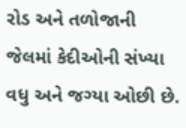રોડ અને તળોજાની જેલમાં કેદીઓની સંખ્યા વધુ અને જગ્યા ઓછી છે.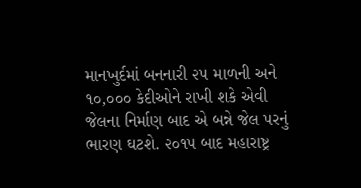માનખુર્દમાં બનનારી ૨૫ માળની અને ૧૦,૦૦૦ કેદીઓને રાખી શકે એવી જેલના નિર્માણ બાદ એ બન્ને જેલ પરનું ભારણ ઘટશે. ૨૦૧૫ બાદ મહારાષ્ટ્ર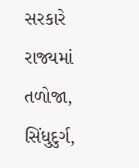સરકારે રાજ્યમાં તળોજા, સિંધુદુર્ગ,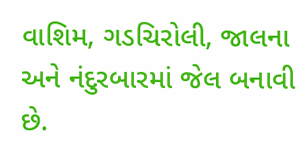વાશિમ, ગડચિરોલી, જાલના અને નંદુરબારમાં જેલ બનાવી છે.